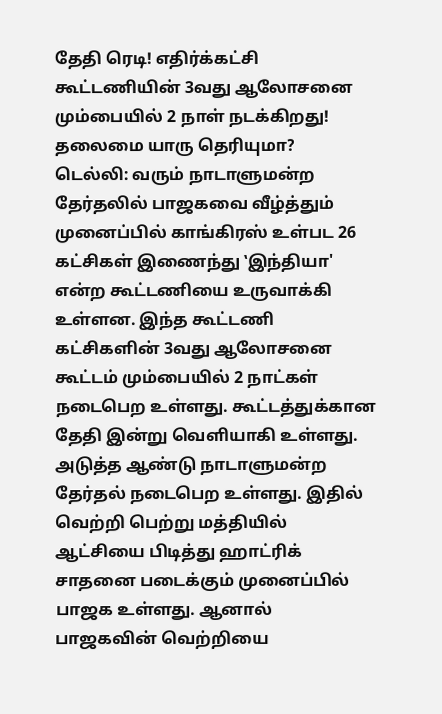தேதி ரெடி! எதிர்க்கட்சி கூட்டணியின் 3வது ஆலோசனை மும்பையில் 2 நாள் நடக்கிறது! தலைமை யாரு தெரியுமா?
டெல்லி: வரும் நாடாளுமன்ற தேர்தலில் பாஜகவை வீழ்த்தும் முனைப்பில் காங்கிரஸ் உள்பட 26 கட்சிகள் இணைந்து ‛இந்தியா' என்ற கூட்டணியை உருவாக்கி உள்ளன. இந்த கூட்டணி கட்சிகளின் 3வது ஆலோசனை கூட்டம் மும்பையில் 2 நாட்கள் நடைபெற உள்ளது. கூட்டத்துக்கான தேதி இன்று வெளியாகி உள்ளது.
அடுத்த ஆண்டு நாடாளுமன்ற தேர்தல் நடைபெற உள்ளது. இதில் வெற்றி பெற்று மத்தியில் ஆட்சியை பிடித்து ஹாட்ரிக் சாதனை படைக்கும் முனைப்பில் பாஜக உள்ளது. ஆனால் பாஜகவின் வெற்றியை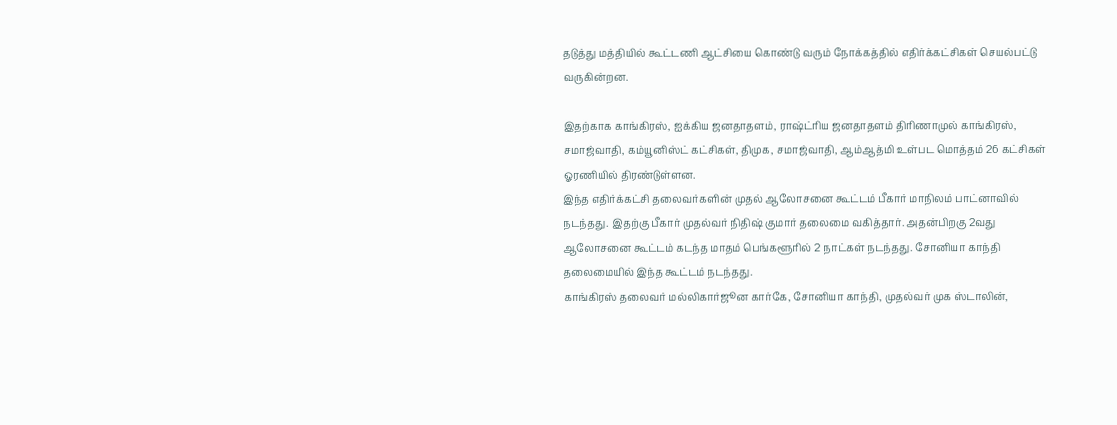தடுத்து மத்தியில் கூட்டணி ஆட்சியை கொண்டு வரும் நோக்கத்தில் எதிர்க்கட்சிகள் செயல்பட்டு வருகின்றன.

இதற்காக காங்கிரஸ், ஐக்கிய ஜனதாதளம், ராஷ்ட்ரிய ஜனதாதளம் திரிணாமுல் காங்கிரஸ், சமாஜ்வாதி, கம்யூனிஸ்ட் கட்சிகள், திமுக, சமாஜ்வாதி, ஆம்ஆத்மி உள்பட மொத்தம் 26 கட்சிகள் ஓரணியில் திரண்டுள்ளன.
இந்த எதிர்க்கட்சி தலைவர்களின் முதல் ஆலோசனை கூட்டம் பீகார் மாநிலம் பாட்னாவில் நடந்தது. இதற்கு பீகார் முதல்வர் நிதிஷ் குமார் தலைமை வகித்தார். அதன்பிறகு 2வது ஆலோசனை கூட்டம் கடந்த மாதம் பெங்களூரில் 2 நாட்கள் நடந்தது. சோனியா காந்தி தலைமையில் இந்த கூட்டம் நடந்தது.
காங்கிரஸ் தலைவர் மல்லிகார்ஜூன கார்கே, சோனியா காந்தி, முதல்வர் முக ஸ்டாலின்,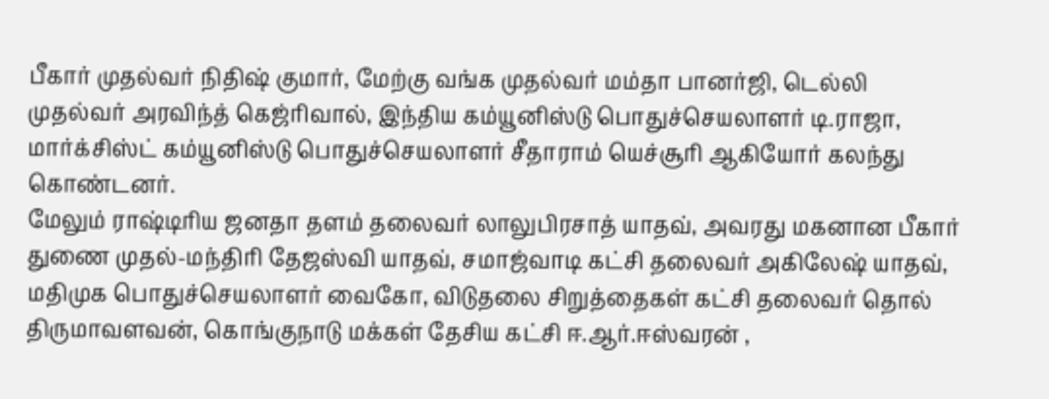பீகார் முதல்வர் நிதிஷ் குமார், மேற்கு வங்க முதல்வர் மம்தா பானர்ஜி, டெல்லி முதல்வர் அரவிந்த் கெஜ்ரிவால், இந்திய கம்யூனிஸ்டு பொதுச்செயலாளர் டி.ராஜா, மார்க்சிஸ்ட் கம்யூனிஸ்டு பொதுச்செயலாளர் சீதாராம் யெச்சூரி ஆகியோர் கலந்து கொண்டனர்.
மேலும் ராஷ்டிரிய ஜனதா தளம் தலைவர் லாலுபிரசாத் யாதவ், அவரது மகனான பீகார் துணை முதல்-மந்திரி தேஜஸ்வி யாதவ், சமாஜ்வாடி கட்சி தலைவர் அகிலேஷ் யாதவ், மதிமுக பொதுச்செயலாளர் வைகோ, விடுதலை சிறுத்தைகள் கட்சி தலைவர் தொல் திருமாவளவன், கொங்குநாடு மக்கள் தேசிய கட்சி ஈ.ஆர்.ஈஸ்வரன் ,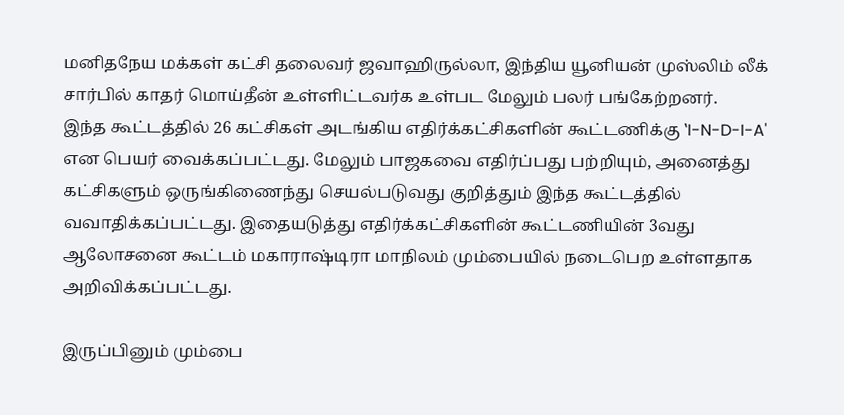மனிதநேய மக்கள் கட்சி தலைவர் ஜவாஹிருல்லா, இந்திய யூனியன் முஸ்லிம் லீக் சார்பில் காதர் மொய்தீன் உள்ளிட்டவர்க உள்பட மேலும் பலர் பங்கேற்றனர்.
இந்த கூட்டத்தில் 26 கட்சிகள் அடங்கிய எதிர்க்கட்சிகளின் கூட்டணிக்கு ‛I-N-D-I-A' என பெயர் வைக்கப்பட்டது. மேலும் பாஜகவை எதிர்ப்பது பற்றியும், அனைத்து கட்சிகளும் ஒருங்கிணைந்து செயல்படுவது குறித்தும் இந்த கூட்டத்தில் வவாதிக்கப்பட்டது. இதையடுத்து எதிர்க்கட்சிகளின் கூட்டணியின் 3வது ஆலோசனை கூட்டம் மகாராஷ்டிரா மாநிலம் மும்பையில் நடைபெற உள்ளதாக அறிவிக்கப்பட்டது.

இருப்பினும் மும்பை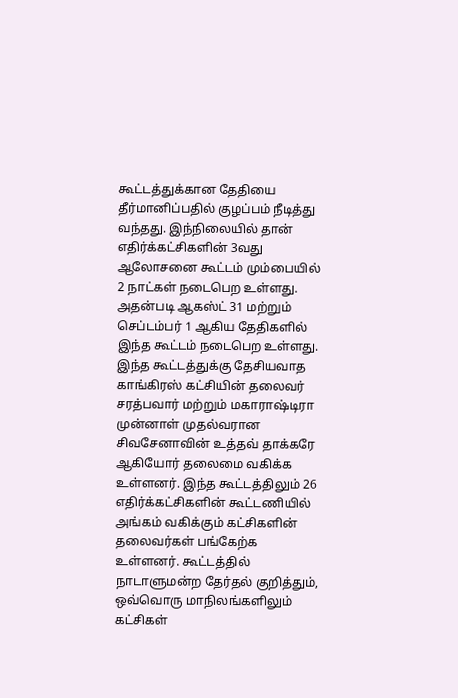கூட்டத்துக்கான தேதியை தீர்மானிப்பதில் குழப்பம் நீடித்து வந்தது. இந்நிலையில் தான் எதிர்க்கட்சிகளின் 3வது ஆலோசனை கூட்டம் மும்பையில் 2 நாட்கள் நடைபெற உள்ளது. அதன்படி ஆகஸ்ட் 31 மற்றும் செப்டம்பர் 1 ஆகிய தேதிகளில் இந்த கூட்டம் நடைபெற உள்ளது.
இந்த கூட்டத்துக்கு தேசியவாத காங்கிரஸ் கட்சியின் தலைவர் சரத்பவார் மற்றும் மகாராஷ்டிரா முன்னாள் முதல்வரான சிவசேனாவின் உத்தவ் தாக்கரே ஆகியோர் தலைமை வகிக்க உள்ளனர். இந்த கூட்டத்திலும் 26 எதிர்க்கட்சிகளின் கூட்டணியில் அங்கம் வகிக்கும் கட்சிகளின் தலைவர்கள் பங்கேற்க உள்ளனர். கூட்டத்தில் நாடாளுமன்ற தேர்தல் குறித்தும், ஒவ்வொரு மாநிலங்களிலும் கட்சிகள்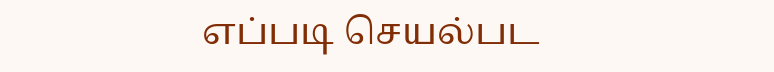எப்படி செயல்பட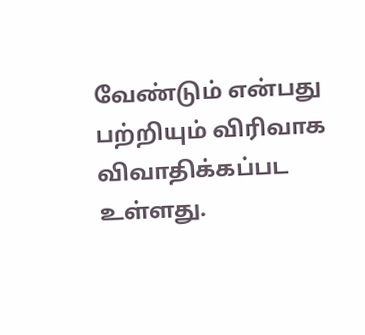வேண்டும் என்பது பற்றியும் விரிவாக விவாதிக்கப்பட உள்ளது.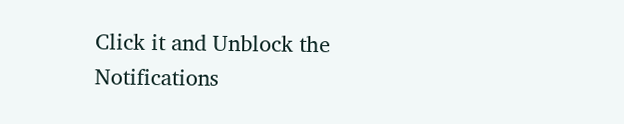Click it and Unblock the Notifications